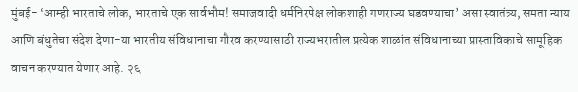मुंबई- ‘आम्ही भारताचे लोक, भारताचे एक सार्वभौम! समाजवादी धर्मनिरपेक्ष लोकशाही गणराज्य घडवण्याचा’ असा स्वातंत्र्य, समता न्याय आणि बंधुतेचा संदेश देणा-या भारतीय संविधानाचा गौरव करण्यासाठी राज्यभरातील प्रत्येक शाळांत संविधानाच्या प्रास्ताविकाचे सामूहिक वाचन करण्यात येणार आहे. २६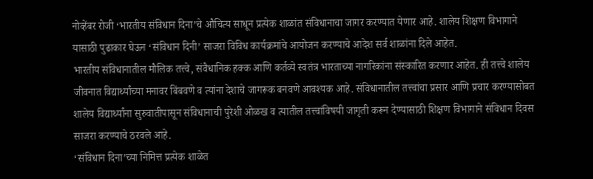नोव्हेंबर रोजी ‘भारतीय संविधान दिना’चे औचित्य साधून प्रत्येक शाळांत संविधानाचा जागर करण्यात येणार आहे. शालेय शिक्षण विभागाने यासाठी पुढाकार घेऊन ‘संविधान दिनी’ साजरा विविध कार्यक्रमांचे आयोजन करण्याचे आदेश सर्व शाळांना दिले आहेत.
भारतीय संविधानातील मौलिक तत्त्वे, संवैधानिक हक्क आणि कर्तव्ये स्वतंत्र भारताच्या नागरिकांना संस्कारित करणार आहेत. ही तत्त्वे शालेय जीवनात विद्यार्थ्यांच्या मनावर बिंबवणे व त्यांना देशाचे जागरूक बनवणे आवश्यक आहे. संविधानातील तत्त्वांचा प्रसार आणि प्रचार करण्यासोबत शालेय विद्यार्थ्यांना सुरुवातीपासून संविधानाची पुरेशी ओळख व त्यातील तत्त्वांविषयी जागृती करून देण्यासाठी शिक्षण विभागाने संविधान दिवस साजरा करण्याचे ठरवले आहे.
‘संविधान दिना’च्या निमित्त प्रत्येक शाळेत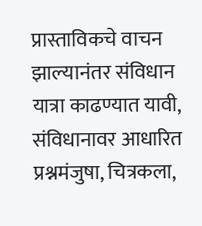प्रास्ताविकचे वाचन झाल्यानंतर संविधान यात्रा काढण्यात यावी, संविधानावर आधारित प्रश्नमंजुषा, चित्रकला,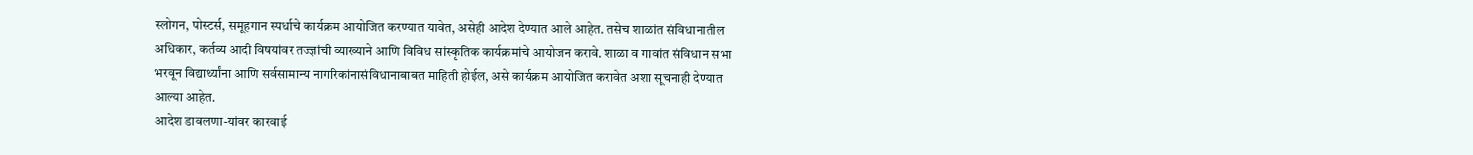स्लोगन, पोस्टर्स, समूहगान स्पर्धाचे कार्यक्रम आयोजित करण्यात यावेत, असेही आदेश देण्यात आले आहेत. तसेच शाळांत संविधानातील अधिकार, कर्तव्य आदी विषयांवर तज्ज्ञांची व्याख्याने आणि विविध सांस्कृतिक कार्यक्रमांचे आयोजन करावे. शाळा व गावांत संविधान सभा भरवून विद्यार्थ्यांना आणि सर्वसामान्य नागरिकांनासंविधानाबाबत माहिती होईल, असे कार्यक्रम आयोजित करावेत अशा सूचनाही देण्यात आल्या आहेत.
आदेश डावलणा-यांवर कारवाई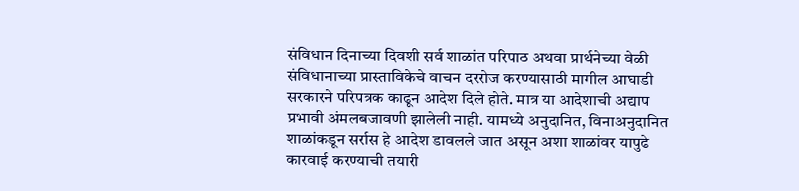संविधान दिनाच्या दिवशी सर्व शाळांत परिपाठ अथवा प्रार्थनेच्या वेळी संविधानाच्या प्रास्ताविकेचे वाचन दररोज करण्यासाठी मागील आघाडी सरकारने परिपत्रक काढून आदेश दिले होते. मात्र या आदेशाची अद्याप प्रभावी अंमलबजावणी झालेली नाही. यामध्ये अनुदानित, विनाअनुदानित शाळांकडून सर्रास हे आदेश डावलले जात असून अशा शाळांवर यापुढे कारवाई करण्याची तयारी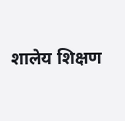शालेय शिक्षण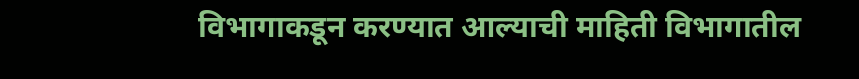विभागाकडून करण्यात आल्याची माहिती विभागातील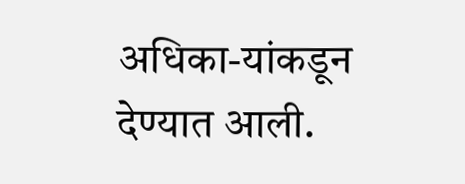अधिका-यांकडून देण्यात आली.